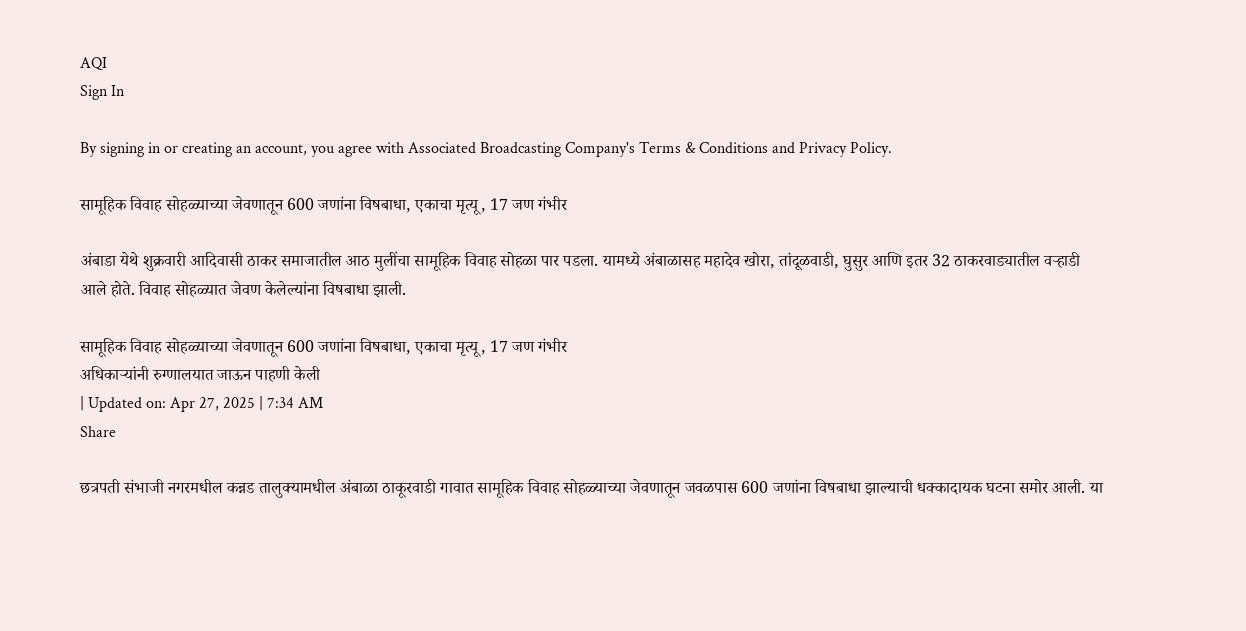AQI
Sign In

By signing in or creating an account, you agree with Associated Broadcasting Company's Terms & Conditions and Privacy Policy.

सामूहिक विवाह सोहळ्याच्या जेवणातून 600 जणांना विषबाधा, एकाचा मृत्यू, 17 जण गंभीर

अंबाडा येथे शुक्रवारी आदिवासी ठाकर समाजातील आठ मुलींचा सामूहिक विवाह सोहळा पार पडला. यामध्ये अंबाळासह महादेव खोरा, तांदूळवाडी, घुसुर आणि इतर 32 ठाकरवाड्यातील वऱ्हाडी आले होते. विवाह सोहळ्यात जेवण केलेल्यांना विषबाधा झाली.

सामूहिक विवाह सोहळ्याच्या जेवणातून 600 जणांना विषबाधा, एकाचा मृत्यू, 17 जण गंभीर
अधिकाऱ्यांनी रुग्णालयात जाऊन पाहणी केली
| Updated on: Apr 27, 2025 | 7:34 AM
Share

छत्रपती संभाजी नगरमधील कन्नड तालुक्यामधील अंबाळा ठाकूरवाडी गावात सामूहिक विवाह सोहळ्याच्या जेवणातून जवळपास 600 जणांना विषबाधा झाल्याची धक्कादायक घटना समोर आली. या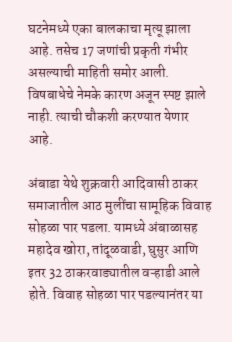घटनेमध्ये एका बालकाचा मृत्यू झाला आहे. तसेच 17 जणांची प्रकृती गंभीर असल्याची माहिती समोर आली. विषबाधेचे नेमके कारण अजून स्पष्ट झाले नाही. त्याची चौकशी करण्यात येणार आहे.

अंबाडा येथे शुक्रवारी आदिवासी ठाकर समाजातील आठ मुलींचा सामूहिक विवाह सोहळा पार पडला. यामध्ये अंबाळासह महादेव खोरा, तांदूळवाडी, घुसुर आणि इतर 32 ठाकरवाड्यातील वऱ्हाडी आले होते. विवाह सोहळा पार पडल्यानंतर या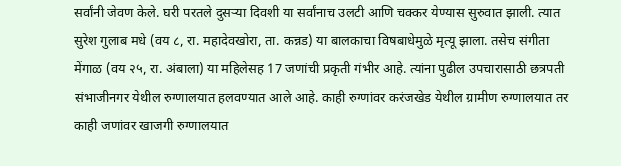सर्वांनी जेवण केले. घरी परतले दुसऱ्या दिवशी या सर्वांनाच उलटी आणि चक्कर येण्यास सुरुवात झाली. त्यात सुरेश गुलाब मधे (वय ८, रा. महादेवखोरा, ता. कन्नड) या बालकाचा विषबाधेमुळे मृत्यू झाला. तसेच संगीता मेंगाळ (वय २५, रा. अंबाला) या महिलेसह 17 जणांची प्रकृती गंभीर आहे. त्यांना पुढील उपचारासाठी छत्रपती संभाजीनगर येथील रुग्णालयात हलवण्यात आले आहे. काही रुग्णांवर करंजखेड येथील ग्रामीण रुग्णालयात तर काही जणांवर खाजगी रुग्णालयात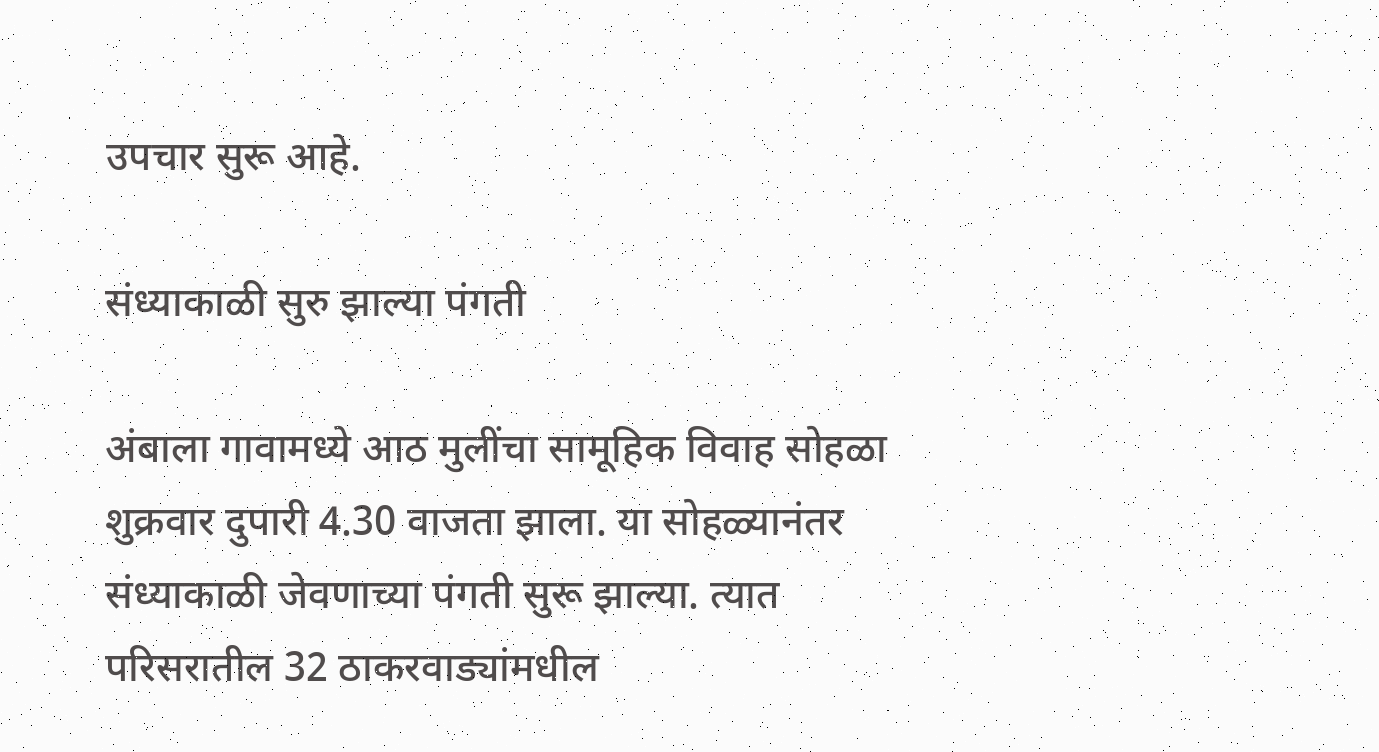उपचार सुरू आहे.

संध्याकाळी सुरु झाल्या पंगती

अंबाला गावामध्ये आठ मुलींचा सामूहिक विवाह सोहळा शुक्रवार दुपारी 4.30 वाजता झाला. या सोहळ्यानंतर संध्याकाळी जेवणाच्या पंगती सुरू झाल्या. त्यात परिसरातील 32 ठाकरवाड्यांमधील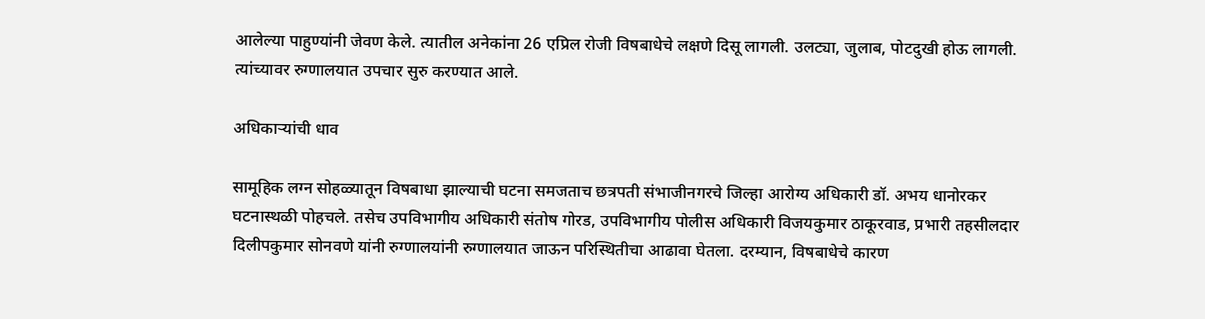आलेल्या पाहुण्यांनी जेवण केले. त्यातील अनेकांना 26 एप्रिल रोजी विषबाधेचे लक्षणे दिसू लागली. उलट्या, जुलाब, पोटदुखी होऊ लागली. त्यांच्यावर रुग्णालयात उपचार सुरु करण्यात आले.

अधिकाऱ्यांची धाव

सामूहिक लग्न सोहळ्यातून विषबाधा झाल्याची घटना समजताच छत्रपती संभाजीनगरचे जिल्हा आरोग्य अधिकारी डॉ. अभय धानोरकर घटनास्थळी पोहचले. तसेच उपविभागीय अधिकारी संतोष गोरड, उपविभागीय पोलीस अधिकारी विजयकुमार ठाकूरवाड, प्रभारी तहसीलदार दिलीपकुमार सोनवणे यांनी रुग्णालयांनी रुग्णालयात जाऊन परिस्थितीचा आढावा घेतला. दरम्यान, विषबाधेचे कारण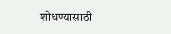शोधण्यासाठी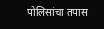पोलिसांचा तपास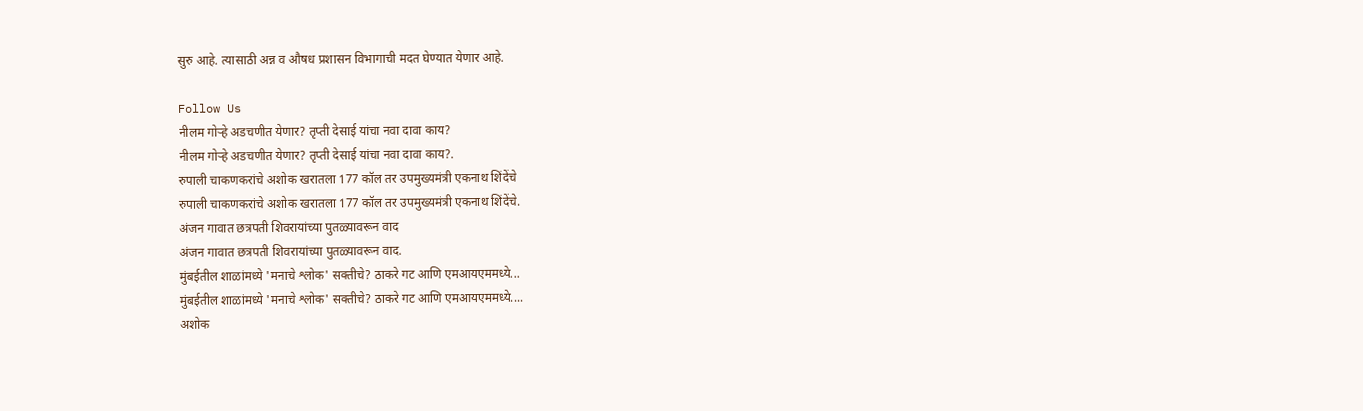सुरु आहे. त्यासाठी अन्न व औषध प्रशासन विभागाची मदत घेण्यात येणार आहे.

Follow Us
नीलम गोऱ्हे अडचणीत येणार? तृप्ती देसाई यांचा नवा दावा काय?
नीलम गोऱ्हे अडचणीत येणार? तृप्ती देसाई यांचा नवा दावा काय?.
रुपाली चाकणकरांचे अशोक खरातला 177 कॉल तर उपमुख्यमंत्री एकनाथ शिंदेंचे
रुपाली चाकणकरांचे अशोक खरातला 177 कॉल तर उपमुख्यमंत्री एकनाथ शिंदेंचे.
अंजन गावात छत्रपती शिवरायांच्या पुतळ्यावरून वाद
अंजन गावात छत्रपती शिवरायांच्या पुतळ्यावरून वाद.
मुंबईतील शाळांमध्ये 'मनाचे श्लोक' सक्तीचे? ठाकरे गट आणि एमआयएममध्ये...
मुंबईतील शाळांमध्ये 'मनाचे श्लोक' सक्तीचे? ठाकरे गट आणि एमआयएममध्ये....
अशोक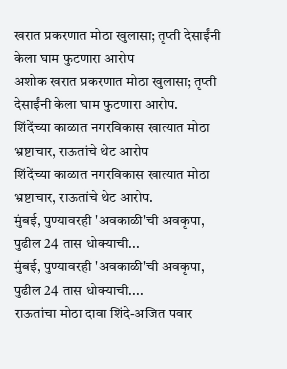खरात प्रकरणात मोठा खुलासा; तृप्ती देसाईंनी केला घाम फुटणारा आरोप
अशोक खरात प्रकरणात मोठा खुलासा; तृप्ती देसाईंनी केला घाम फुटणारा आरोप.
शिंदेंच्या काळात नगरविकास खात्यात मोठा भ्रष्टाचार, राऊतांचे थेट आरोप
शिंदेंच्या काळात नगरविकास खात्यात मोठा भ्रष्टाचार, राऊतांचे थेट आरोप.
मुंबई, पुण्यावरही 'अवकाळी'ची अवकृपा, पुढील 24 तास धोक्याची...
मुंबई, पुण्यावरही 'अवकाळी'ची अवकृपा, पुढील 24 तास धोक्याची....
राऊतांचा मोठा दावा शिंदे-अजित पवार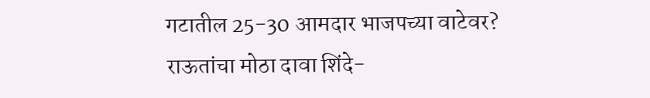गटातील 25-30 आमदार भाजपच्या वाटेवर?
राऊतांचा मोठा दावा शिंदे-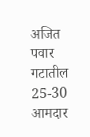अजित पवार गटातील 25-30 आमदार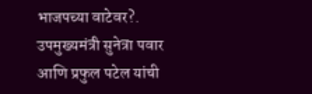भाजपच्या वाटेवर?.
उपमुख्यमंत्री सुनेत्रा पवार आणि प्रफुल पटेल यांची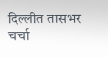दिल्लीत तासभर चर्चा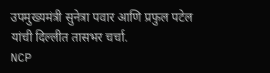उपमुख्यमंत्री सुनेत्रा पवार आणि प्रफुल पटेल यांची दिल्लीत तासभर चर्चा.
NCP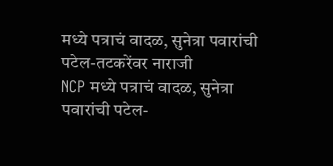मध्ये पत्राचं वादळ, सुनेत्रा पवारांची पटेल-तटकरेंवर नाराजी
NCP मध्ये पत्राचं वादळ, सुनेत्रा पवारांची पटेल-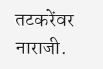तटकरेंवर नाराजी.